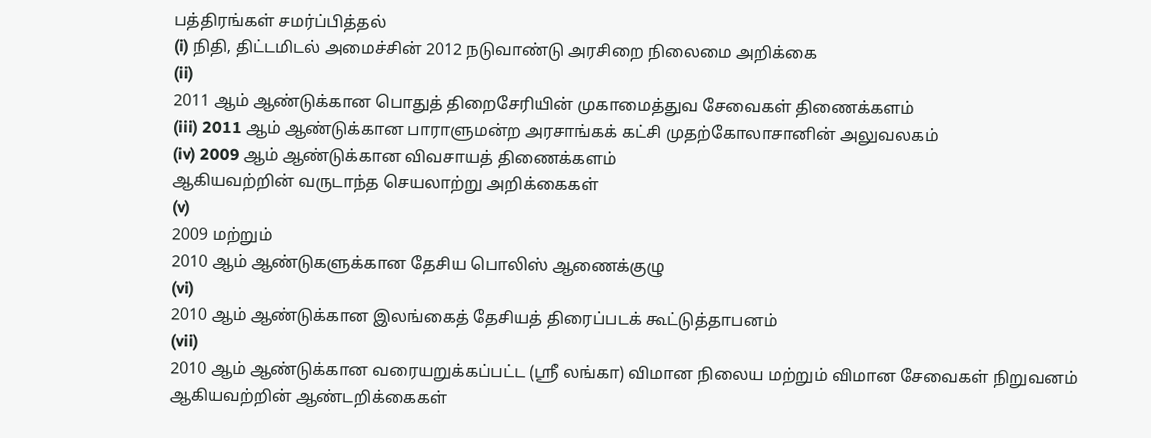பத்திரங்கள் சமர்ப்பித்தல்
(i) நிதி, திட்டமிடல் அமைச்சின் 2012 நடுவாண்டு அரசிறை நிலைமை அறிக்கை
(ii)
2011 ஆம் ஆண்டுக்கான பொதுத் திறைசேரியின் முகாமைத்துவ சேவைகள் திணைக்களம்
(iii) 2011 ஆம் ஆண்டுக்கான பாராளுமன்ற அரசாங்கக் கட்சி முதற்கோலாசானின் அலுவலகம்
(iv) 2009 ஆம் ஆண்டுக்கான விவசாயத் திணைக்களம்
ஆகியவற்றின் வருடாந்த செயலாற்று அறிக்கைகள்
(v)
2009 மற்றும்
2010 ஆம் ஆண்டுகளுக்கான தேசிய பொலிஸ் ஆணைக்குழு
(vi)
2010 ஆம் ஆண்டுக்கான இலங்கைத் தேசியத் திரைப்படக் கூட்டுத்தாபனம்
(vii)
2010 ஆம் ஆண்டுக்கான வரையறுக்கப்பட்ட (ஸ்ரீ லங்கா) விமான நிலைய மற்றும் விமான சேவைகள் நிறுவனம்
ஆகியவற்றின் ஆண்டறிக்கைகள்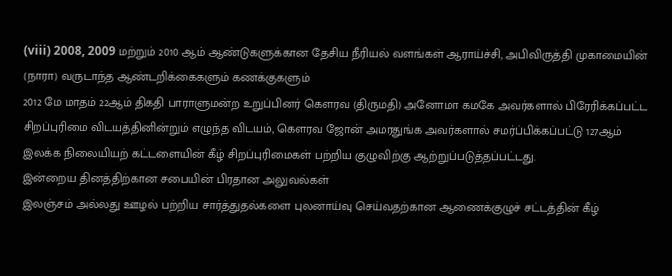(viii) 2008, 2009 மற்றும் 2010 ஆம் ஆண்டுகளுக்கான தேசிய நீரியல் வளங்கள் ஆராய்ச்சி, அபிவிருத்தி முகாமையின் (நாரா) வருடாந்த ஆண்டறிக்கைகளும் கணக்குகளும்
2012 மே மாதம் 22ஆம் திகதி பாராளுமன்ற உறுப்பினர் கெளரவ (திருமதி) அனோமா கமகே அவர்களால் பிரேரிக்கப்பட்ட சிறப்புரிமை விடயத்தினின்றும் எழுந்த விடயம், கெளரவ ஜோன் அமரதுங்க அவர்களால் சமர்ப்பிக்கப்பட்டு 127ஆம் இலக்க நிலையியற் கட்டளையின் கீழ் சிறப்புரிமைகள் பற்றிய குழுவிற்கு ஆற்றுப்படுத்தப்பட்டது.
இன்றைய தினத்திற்கான சபையின் பிரதான அலுவல்கள்
இலஞ்சம் அல்லது ஊழல் பற்றிய சார்த்துதல்களை புலனாய்வு செய்வதற்கான ஆணைக்குழுச் சட்டத்தின் கீழ்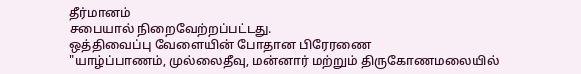தீர்மானம்
சபையால் நிறைவேற்றப்பட்டது.
ஒத்திவைப்பு வேளையின் போதான பிரேரணை
"யாழ்ப்பாணம், முல்லைதீவு, மன்னார் மற்றும் திருகோணமலையில்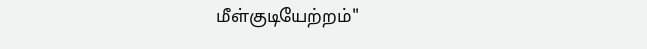மீள்குடியேற்றம்"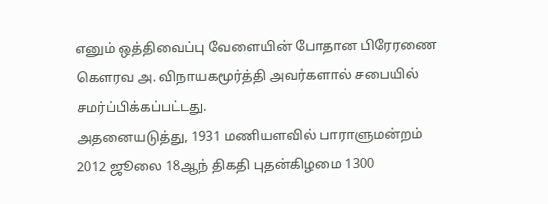எனும் ஒத்திவைப்பு வேளையின் போதான பிரேரணை கௌரவ அ. விநாயகமூர்த்தி அவர்களால் சபையில் சமர்ப்பிக்கப்பட்டது.
அதனையடுத்து, 1931 மணியளவில் பாராளுமன்றம் 2012 ஜூலை 18ஆந் திகதி புதன்கிழமை 1300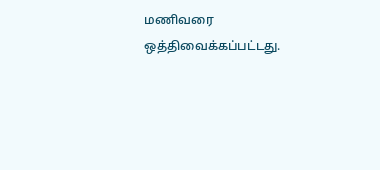மணிவரை ஒத்திவைக்கப்பட்டது.